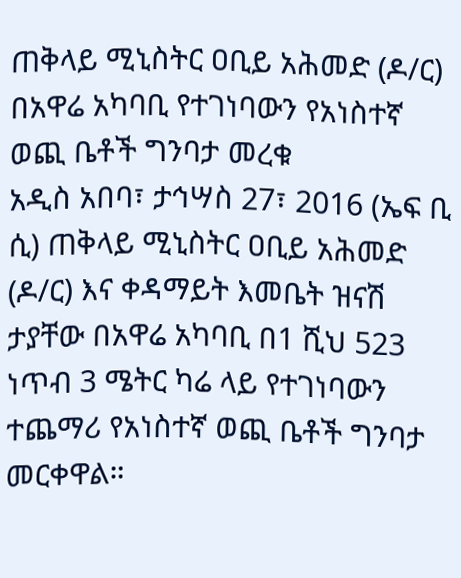ጠቅላይ ሚኒስትር ዐቢይ አሕመድ (ዶ/ር) በአዋሬ አካባቢ የተገነባውን የአነስተኛ ወጪ ቤቶች ግንባታ መረቁ
አዲስ አበባ፣ ታኅሣስ 27፣ 2016 (ኤፍ ቢ ሲ) ጠቅላይ ሚኒስትር ዐቢይ አሕመድ (ዶ/ር) እና ቀዳማይት እመቤት ዝናሽ ታያቸው በአዋሬ አካባቢ በ1 ሺህ 523 ነጥብ 3 ሜትር ካሬ ላይ የተገነባውን ተጨማሪ የአነስተኛ ወጪ ቤቶች ግንባታ መርቀዋል።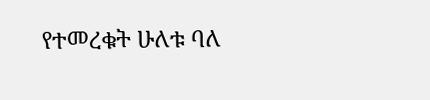የተመረቁት ሁለቱ ባለ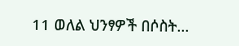11 ወለል ህንፃዎች በሶስት…